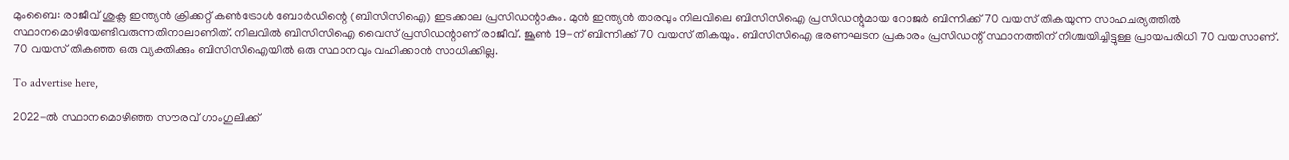മുംബൈ: രാജീവ് ശുക്ല ഇന്ത്യന്‍ ക്രിക്കറ്റ് കണ്‍ട്രോള്‍ ബോര്‍ഡിന്റെ (ബിസിസിഐ) ഇടക്കാല പ്രസിഡന്റാകും. മുന്‍ ഇന്ത്യന്‍ താരവും നിലവിലെ ബിസിസിഐ പ്രസിഡന്റുമായ റോജര്‍ ബിന്നിക്ക് 70 വയസ് തികയുന്ന സാഹചര്യത്തില്‍ സ്ഥാനമൊഴിയേണ്ടിവരുന്നതിനാലാണിത്. നിലവില്‍ ബിസിസിഐ വൈസ് പ്രസിഡന്റാണ് രാജീവ്. ജൂണ്‍ 19-ന് ബിന്നിക്ക് 70 വയസ് തികയും. ബിസിസിഐ ഭരണഘടന പ്രകാരം പ്രസിഡന്റ് സ്ഥാനത്തിന് നിശ്ചയിച്ചിട്ടുള്ള പ്രായപരിധി 70 വയസാണ്. 70 വയസ് തികഞ്ഞ ഒരു വ്യക്തിക്കും ബിസിസിഐയില്‍ ഒരു സ്ഥാനവും വഹിക്കാന്‍ സാധിക്കില്ല.

To advertise here,

2022-ല്‍ സ്ഥാനമൊഴിഞ്ഞ സൗരവ് ഗാംഗുലിക്ക്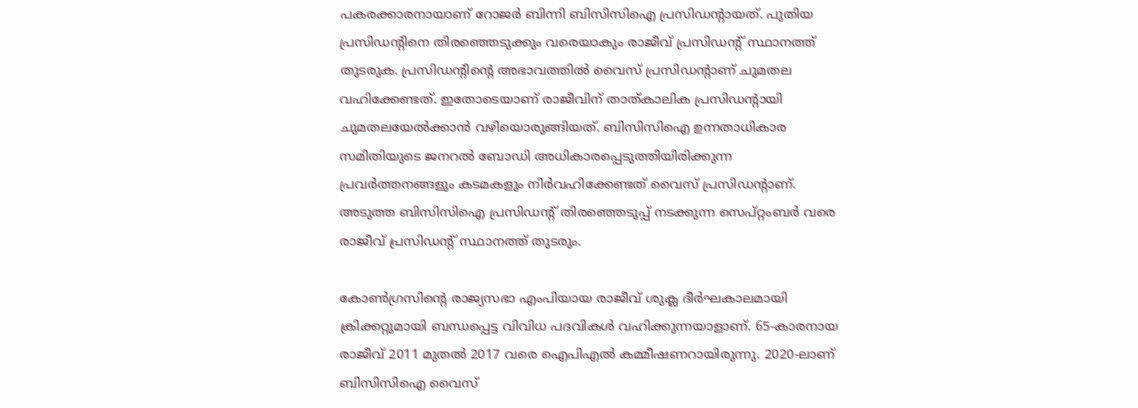പകരക്കാരനായാണ് റോജര്‍ ബിന്നി ബിസിസിഐ പ്രസിഡന്റായത്. പുതിയ പ്രസിഡന്റിനെ തിരഞ്ഞെടുക്കും വരെയാകും രാജീവ് പ്രസിഡന്റ് സ്ഥാനത്ത് തുടരുക. പ്രസിഡന്റിന്റെ അഭാവത്തില്‍ വൈസ് പ്രസിഡന്റാണ് ചുമതല വഹിക്കേണ്ടത്. ഇതോടെയാണ് രാജീവിന് താത്കാലിക പ്രസിഡന്റായി ചുമതലയേല്‍ക്കാന്‍ വഴിയൊരുങ്ങിയത്. ബിസിസിഐ ഉന്നതാധികാര സമിതിയുടെ ജനറല്‍ ബോഡി അധികാരപ്പെടുത്തിയിരിക്കുന്ന പ്രവര്‍ത്തനങ്ങളും കടമകളും നിര്‍വഹിക്കേണ്ടത് വൈസ് പ്രസിഡന്റാണ്. അടുത്ത ബിസിസിഐ പ്രസിഡന്റ് തിരഞ്ഞെടുപ്പ് നടക്കുന്ന സെപ്റ്റംബര്‍ വരെ രാജീവ് പ്രസിഡന്റ് സ്ഥാനത്ത് തുടരും.

കോണ്‍ഗ്രസിന്റെ രാജ്യസഭാ എംപിയായ രാജീവ് ശുക്ല ദീര്‍ഘകാലമായി ക്രിക്കറ്റുമായി ബന്ധപ്പെട്ട വിവിധ പദവികള്‍ വഹിക്കുന്നയാളാണ്. 65-കാരനായ രാജീവ് 2011 മുതല്‍ 2017 വരെ ഐപിഎല്‍ കമ്മീഷണറായിരുന്നു. 2020-ലാണ് ബിസിസിഐ വൈസ്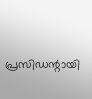പ്രസിഡന്റായി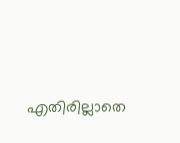എതിരില്ലാതെ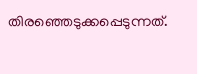തിരഞ്ഞെടുക്കപ്പെടുന്നത്.